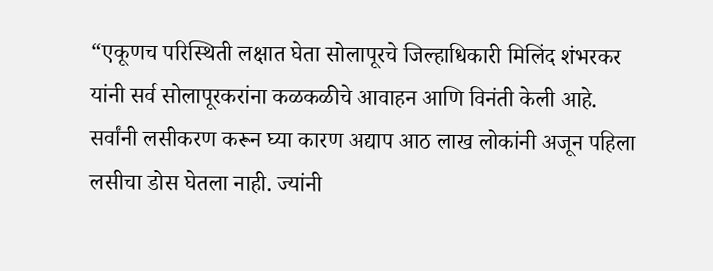“एकूणच परिस्थिती लक्षात घेता सोलापूरचे जिल्हाधिकारी मिलिंद शंभरकर यांनी सर्व सोलापूरकरांना कळकळीचे आवाहन आणि विनंती केली आहे. सर्वांनी लसीकरण करून घ्या कारण अद्याप आठ लाख लोकांनी अजून पहिला लसीचा डोस घेतला नाही. ज्यांनी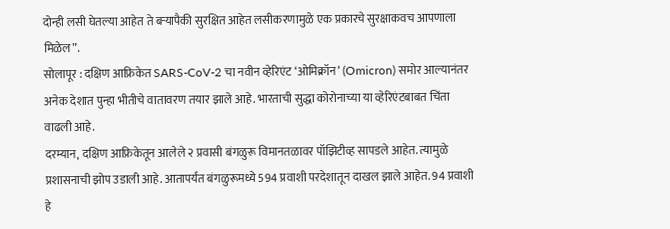दोन्ही लसी घेतल्या आहेत ते बऱ्यापैकी सुरक्षित आहेत लसीकरणामुळे एक प्रकारचे सुरक्षाकवच आपणाला मिळेल”.
सोलापूर : दक्षिण आफ्रिकेत SARS-CoV-2 चा नवीन व्हेरिएंट ‘ओमिक्रॉन’ (Omicron) समोर आल्यानंतर अनेक देशात पुन्हा भीतीचे वातावरण तयार झाले आहे. भारताची सुद्धा कोरोनाच्या या व्हेरिएंटबाबत चिंता वाढली आहे.
दरम्यान, दक्षिण आफ्रिकेतून आलेले २ प्रवासी बंगळुरू विमानतळावर पॉझिटीव्ह सापडले आहेत. त्यामुळे प्रशासनाची झोप उडाली आहे. आतापर्यंत बंगळुरूमध्ये 594 प्रवाशी परदेशातून दाखल झाले आहेत. 94 प्रवाशी हे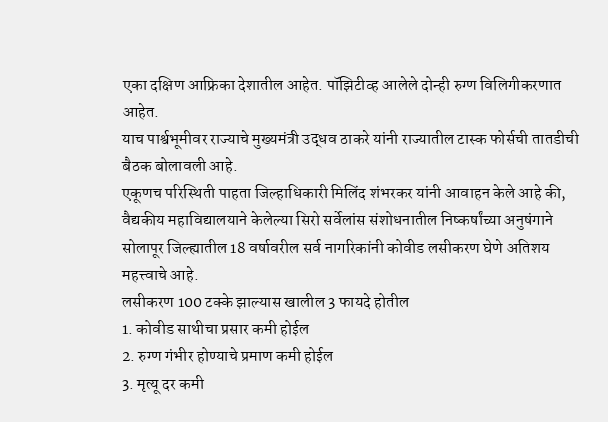एका दक्षिण आफ्रिका देशातील आहेत. पॉझिटीव्ह आलेले दोन्ही रुग्ण विलिगीकरणात आहेत.
याच पार्श्वभूमीवर राज्याचे मुख्यमंत्री उद्धव ठाकरे यांनी राज्यातील टास्क फोर्सची तातडीची बैठक बोलावली आहे.
एकूणच परिस्थिती पाहता जिल्हाधिकारी मिलिंद शंभरकर यांनी आवाहन केले आहे की,
वैद्यकीय महाविद्यालयाने केलेल्या सिरो सर्वेलांस संशोधनातील निष्कर्षांच्या अनुषंगाने सोलापूर जिल्ह्यातील 18 वर्षावरील सर्व नागरिकांनी कोवीड लसीकरण घेणे अतिशय महत्त्वाचे आहे.
लसीकरण 100 टक्के झाल्यास खालील 3 फायदे होतील
1. कोवीड साथीचा प्रसार कमी होईल
2. रुग्ण गंभीर होण्याचे प्रमाण कमी होईल
3. मृत्यू दर कमी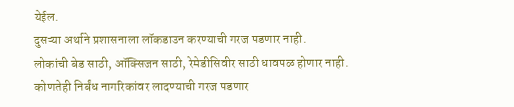येईल.
दुसऱ्या अर्थाने प्रशासनाला लॉकडाउन करण्याची गरज पडणार नाही.
लोकांची बेड साठी, ऑक्सिजन साठी, रेमेडीसिवीर साठी धावपळ होणार नाही.
कोणतेही निर्बंध नागरिकांवर लादण्याची गरज पडणार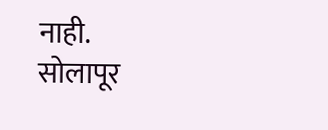नाही.
सोलापूर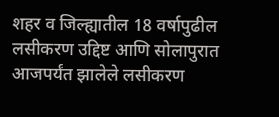शहर व जिल्ह्यातील 18 वर्षापुढील लसीकरण उद्दिष्ट आणि सोलापुरात आजपर्यंत झालेले लसीकरण